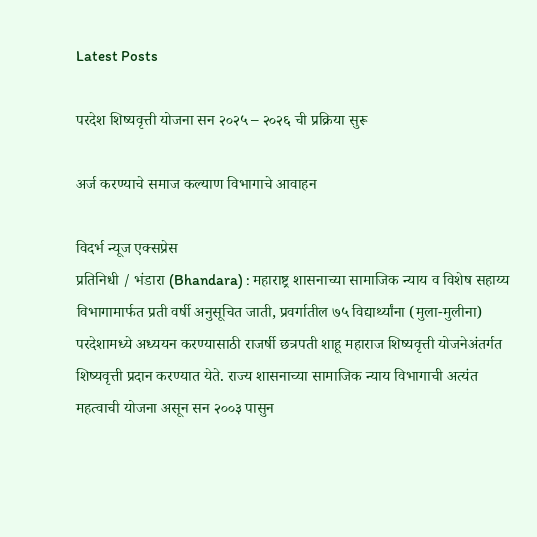Latest Posts

परदेश शिष्यवृत्ती योजना सन २०२५ – २०२६ ची प्रक्रिया सुरू

अर्ज करण्याचे समाज कल्याण विभागाचे आवाहन

विदर्भ न्यूज एक्सप्रेस
प्रतिनिधी / भंडारा (Bhandara) : महाराष्ट्र शासनाच्या सामाजिक न्याय व विशेष सहाय्य विभागामार्फत प्रती वर्षी अनुसूचित जाती, प्रवर्गातील ७५ विद्यार्थ्यांना (मुला-मुलीना) परदेशामध्ये अध्ययन करण्यासाठी राजर्षी छत्रपती शाहू महाराज शिष्यवृत्ती योजनेअंतर्गत शिष्यवृत्ती प्रदान करण्यात येते. राज्य शासनाच्या सामाजिक न्याय विभागाची अत्यंत महत्वाची योजना असून सन २००३ पासुन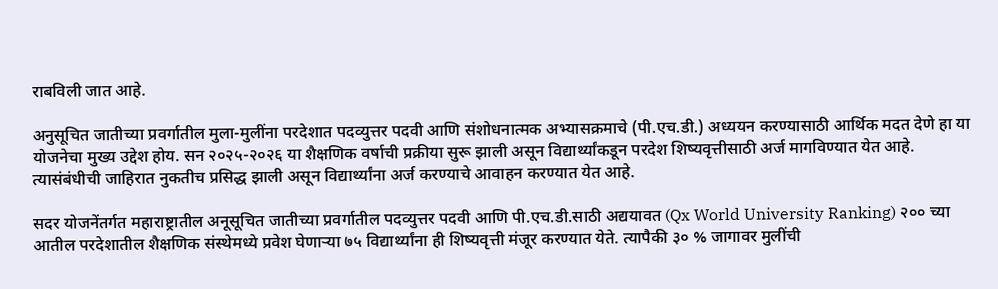राबविली जात आहे.

अनुसूचित जातीच्या प्रवर्गातील मुला-मुलींना परदेशात पदव्युत्तर पदवी आणि संशोधनात्मक अभ्यासक्रमाचे (पी.एच.डी.) अध्ययन करण्यासाठी आर्थिक मदत देणे हा या योजनेचा मुख्य उद्देश होय. सन २०२५-२०२६ या शैक्षणिक वर्षाची प्रक्रीया सुरू झाली असून विद्यार्थ्यांकडून परदेश शिष्यवृत्तीसाठी अर्ज मागविण्यात येत आहे. त्यासंबंधीची जाहिरात नुकतीच प्रसिद्ध झाली असून विद्यार्थ्यांना अर्ज करण्याचे आवाहन करण्यात येत आहे.

सदर योजनेंतर्गत महाराष्ट्रातील अनूसूचित जातीच्या प्रवर्गातील पदव्युत्तर पदवी आणि पी.एच.डी.साठी अद्ययावत (Qx World University Ranking) २०० च्या आतील परदेशातील शैक्षणिक संस्थेमध्ये प्रवेश घेणाऱ्या ७५ विद्यार्थ्यांना ही शिष्यवृत्ती मंजूर करण्यात येते. त्यापैकी ३० % जागावर मुलींची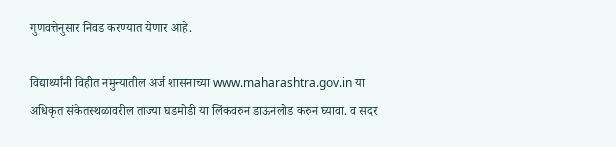गुणवत्तेनुसार निवड करण्यात येणार आहे.

विद्यार्थ्यांनी विहीत नमुन्यातील अर्ज शासनाच्या www.maharashtra.gov.in या अधिकृत संकेतस्थळावरील ताज्या घडमोडी या लिंकवरुन डाऊनलोड करुन घ्यावा. व सदर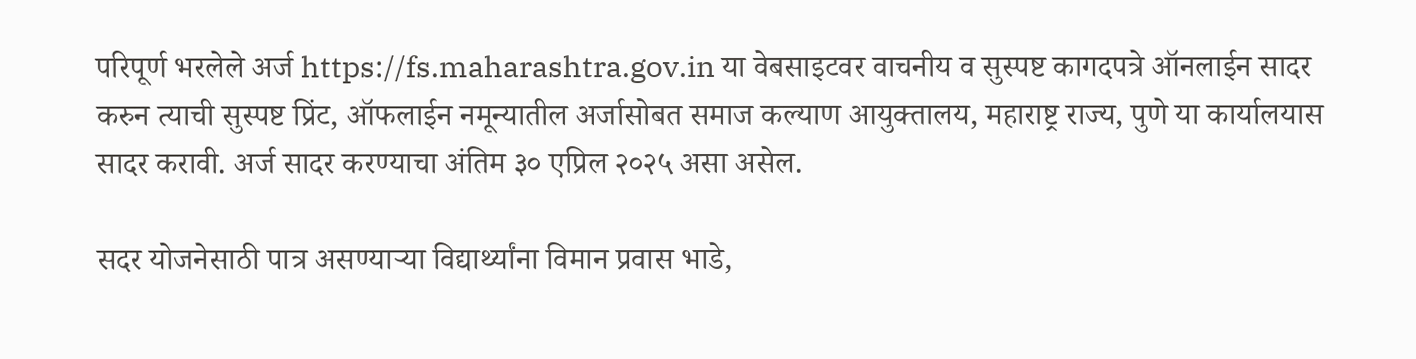परिपूर्ण भरलेले अर्ज https://fs.maharashtra.gov.in या वेबसाइटवर वाचनीय व सुस्पष्ट कागदपत्रे ऑनलाईन सादर करुन त्याची सुस्पष्ट प्रिंट, ऑफलाईन नमून्यातील अर्जासोबत समाज कल्याण आयुक्तालय, महाराष्ट्र राज्य, पुणे या कार्यालयास सादर करावी. अर्ज सादर करण्याचा अंतिम ३० एप्रिल २०२५ असा असेल.

सदर योजनेसाठी पात्र असण्याऱ्या विद्यार्थ्यांना विमान प्रवास भाडे,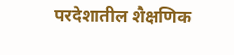परदेशातील शैक्षणिक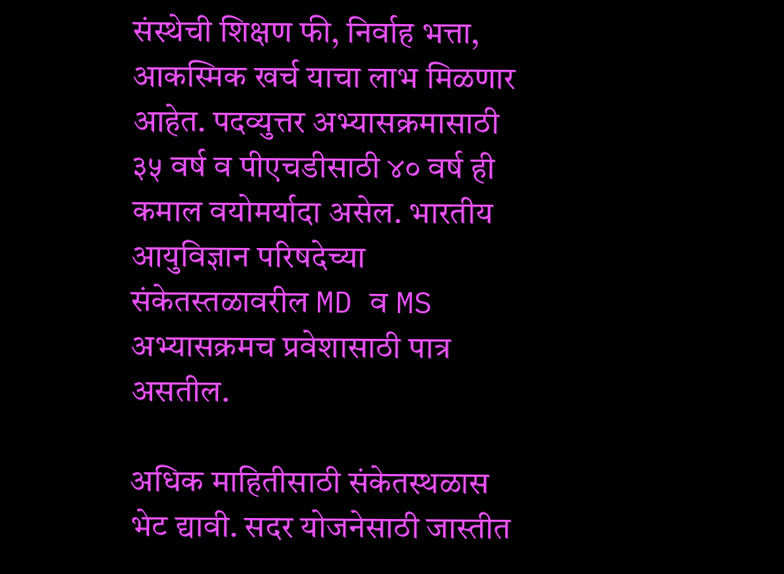संस्थेची शिक्षण फी, निर्वाह भत्ता, आकस्मिक खर्च याचा लाभ मिळणार आहेत. पदव्युत्तर अभ्यासक्रमासाठी ३५ वर्ष व पीएचडीसाठी ४० वर्ष ही कमाल वयोमर्यादा असेल. भारतीय आयुविज्ञान परिषदेच्या संकेतस्तळावरील MD व MS अभ्यासक्रमच प्रवेशासाठी पात्र असतील.

अधिक माहितीसाठी संकेतस्थळास भेट द्यावी. सदर योजनेसाठी जास्तीत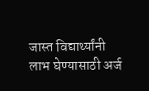जास्त विद्यार्थ्यांनी लाभ घेण्यासाठी अर्ज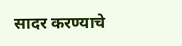सादर करण्याचे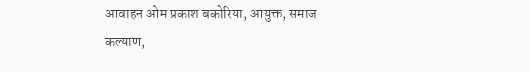आवाहन ओम प्रकाश बकोरिया, आयुक्त, समाज कल्याण,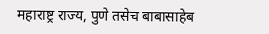महाराष्ट्र राज्य, पुणे तसेच बाबासाहेब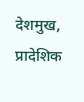देशमुख, प्रादेशिक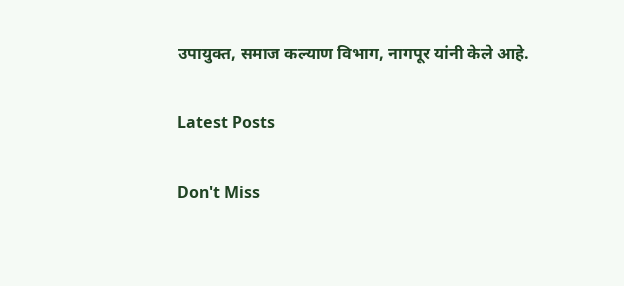उपायुक्त, समाज कल्याण विभाग, नागपूर यांनी केले आहे.

Latest Posts

Don't Miss